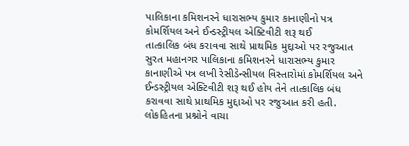પાલિકાના કમિશનરને ધારાસભ્ય કુમાર કાનાણીનો પત્ર
કોમર્શિયલ અને ઈન્ડસ્ટ્રીયલ એક્ટિવીટી શરૂ થઈ
તાત્કાલિક બંધ કરાવવા સાથે પ્રાથમિક મુદ્દાઓ પર રજુઆત
સુરત મહાનગર પાલિકાના કમિશનરને ધારાસભ્ય કુમાર કાનાણીએ પત્ર લખી રેસીડેન્સીયલ વિસ્તારોમાં કોમર્શિયલ અને ઈન્ડસ્ટ્રીયલ એક્ટિવીટી શરૂ થઈ હોય તેને તાત્કાલિક બંધ કરાવવા સાથે પ્રાથમિક મુદ્દાઓ પર રજુઆત કરી હતી.
લોકહિતના પ્રશ્નોને વાચા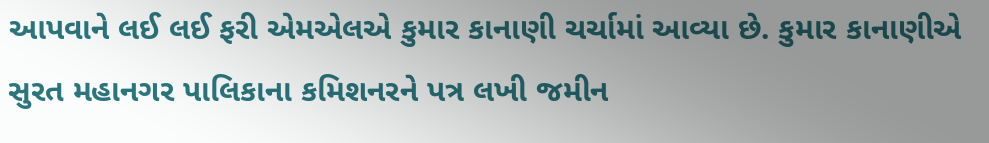આપવાને લઈ લઈ ફરી એમએલએ કુમાર કાનાણી ચર્ચામાં આવ્યા છે. કુમાર કાનાણીએ સુરત મહાનગર પાલિકાના કમિશનરને પત્ર લખી જમીન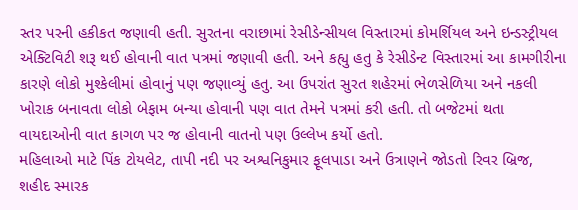સ્તર પરની હકીકત જણાવી હતી. સુરતના વરાછામાં રેસીડેન્સીયલ વિસ્તારમાં કોમર્શિયલ અને ઇન્ડસ્ટ્રીયલ એક્ટિવિટી શરૂ થઈ હોવાની વાત પત્રમાં જણાવી હતી. અને કહ્યુ હતુ કે રેસીડેન્ટ વિસ્તારમાં આ કામગીરીના કારણે લોકો મુશ્કેલીમાં હોવાનું પણ જણાવ્યું હતુ. આ ઉપરાંત સુરત શહેરમાં ભેળસેળિયા અને નકલી ખોરાક બનાવતા લોકો બેફામ બન્યા હોવાની પણ વાત તેમને પત્રમાં કરી હતી. તો બજેટમાં થતા વાયદાઓની વાત કાગળ પર જ હોવાની વાતનો પણ ઉલ્લેખ કર્યો હતો.
મહિલાઓ માટે પિંક ટોયલેટ, તાપી નદી પર અશ્વનિકુમાર ફૂલપાડા અને ઉત્રાણને જોડતો રિવર બ્રિજ, શહીદ સ્મારક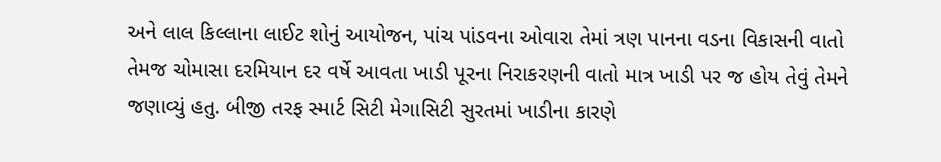અને લાલ કિલ્લાના લાઈટ શોનું આયોજન, પાંચ પાંડવના ઓવારા તેમાં ત્રણ પાનના વડના વિકાસની વાતો તેમજ ચોમાસા દરમિયાન દર વર્ષે આવતા ખાડી પૂરના નિરાકરણની વાતો માત્ર ખાડી પર જ હોય તેવું તેમને જણાવ્યું હતુ. બીજી તરફ સ્માર્ટ સિટી મેગાસિટી સુરતમાં ખાડીના કારણે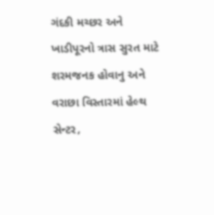ગંદકી મચ્છર અને ખાડીપૂરનો ત્રાસ સુરત માટે શરમજનક હોવાનુ અને વરાછા વિસ્તારમાં હેલ્થ સેન્ટર,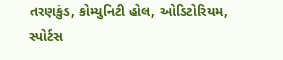તરણકુંડ, કોમ્યુનિટી હોલ, ઓડિટોરિયમ, સ્પોર્ટસ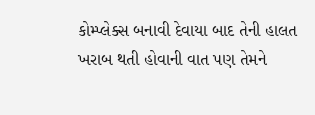કોમ્પ્લેક્સ બનાવી દેવાયા બાદ તેની હાલત ખરાબ થતી હોવાની વાત પણ તેમને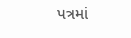પત્રમાં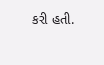કરી હતી.